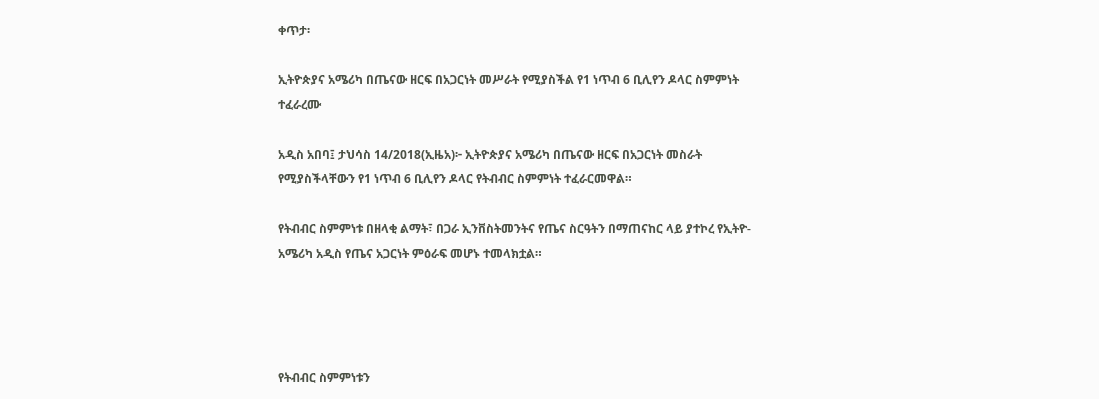ቀጥታ፡

ኢትዮጵያና አሜሪካ በጤናው ዘርፍ በአጋርነት መሥራት የሚያስችል የ1 ነጥብ 6 ቢሊየን ዶላር ስምምነት ተፈራረሙ

አዲስ አበባ፤ ታህሳስ 14/2018(ኢዜአ)፦ ኢትዮጵያና አሜሪካ በጤናው ዘርፍ በአጋርነት መስራት የሚያስችላቸውን የ1 ነጥብ 6 ቢሊየን ዶላር የትብብር ስምምነት ተፈራርመዋል።

የትብብር ስምምነቱ በዘላቂ ልማት፣ በጋራ ኢንቨስትመንትና የጤና ስርዓትን በማጠናከር ላይ ያተኮረ የኢትዮ-አሜሪካ አዲስ የጤና አጋርነት ምዕራፍ መሆኑ ተመላክቷል።




የትብብር ስምምነቱን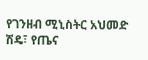የገንዘብ ሚኒስትር አህመድ ሽዴ፣ የጤና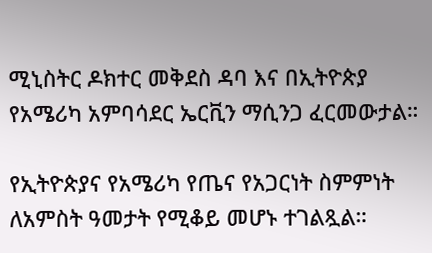ሚኒስትር ዶክተር መቅደስ ዳባ እና በኢትዮጵያ የአሜሪካ አምባሳደር ኤርቪን ማሲንጋ ፈርመውታል።

የኢትዮጵያና የአሜሪካ የጤና የአጋርነት ስምምነት ለአምስት ዓመታት የሚቆይ መሆኑ ተገልጿል።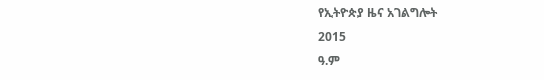የኢትዮጵያ ዜና አገልግሎት
2015
ዓ.ም